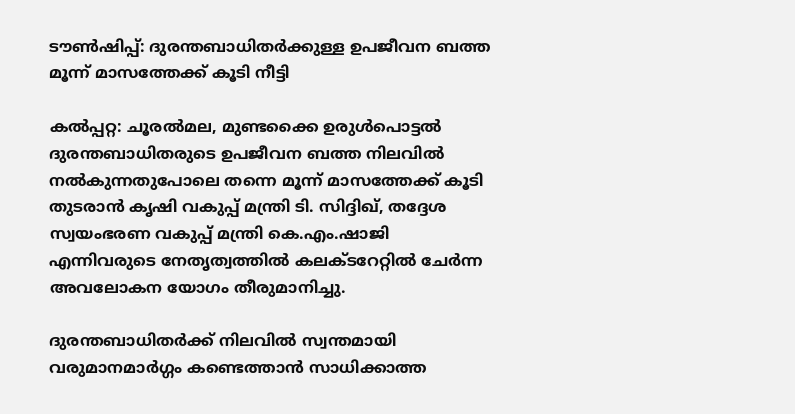ടൗണ്‍ഷിപ്പ്: ദുരന്തബാധിതര്‍ക്കുള്ള ഉപജീവന ബത്ത മൂന്ന് മാസത്തേക്ക് കൂടി നീട്ടി

കൽപ്പറ്റ: ചൂരല്‍മല, മുണ്ടക്കൈ ഉരുള്‍പൊട്ടല്‍ ദുരന്തബാധിതരുടെ ഉപജീവന ബത്ത നിലവില്‍ നല്‍കുന്നതുപോലെ തന്നെ മൂന്ന് മാസത്തേക്ക് കൂടി തുടരാന്‍ കൃഷി വകുപ്പ് മന്ത്രി ടി. സിദ്ദിഖ്, തദ്ദേശ സ്വയംഭരണ വകുപ്പ് മന്ത്രി കെ.എം.ഷാജി എന്നിവരുടെ നേതൃത്വത്തില്‍ കലക്ടറേറ്റിൽ ചേര്‍ന്ന അവലോകന യോഗം തീരുമാനിച്ചു.

ദുരന്തബാധിതര്‍ക്ക് നിലവിൽ സ്വന്തമായി വരുമാനമാര്‍ഗ്ഗം കണ്ടെത്താന്‍ സാധിക്കാത്ത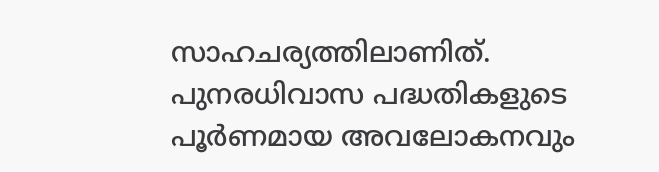സാഹചര്യത്തിലാണിത്. പുനരധിവാസ പദ്ധതികളുടെ പൂര്‍ണമായ അവലോകനവും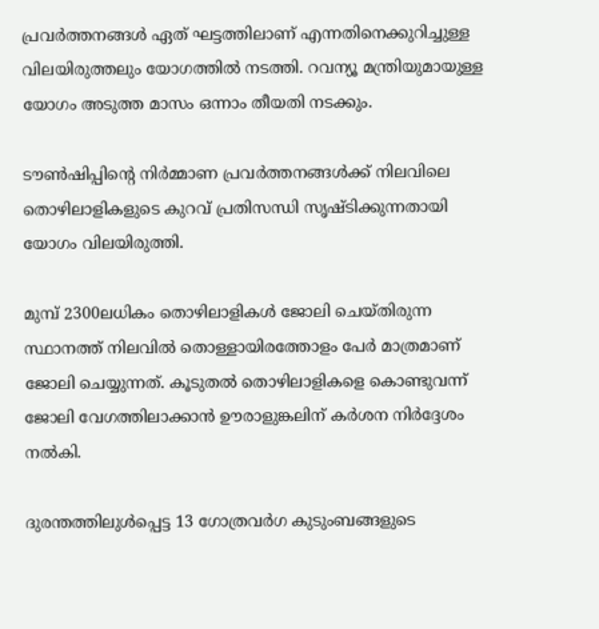പ്രവര്‍ത്തനങ്ങള്‍ ഏത് ഘട്ടത്തിലാണ് എന്നതിനെക്കുറിച്ചുള്ള വിലയിരുത്തലും യോഗത്തില്‍ നടത്തി. റവന്യൂ മന്ത്രിയുമായുള്ള യോഗം അടുത്ത മാസം ഒന്നാം തീയതി നടക്കും.

ടൗൺഷിപ്പിന്റെ നിര്‍മ്മാണ പ്രവര്‍ത്തനങ്ങള്‍ക്ക് നിലവിലെ തൊഴിലാളികളുടെ കുറവ് പ്രതിസന്ധി സൃഷ്ടിക്കുന്നതായി യോഗം വിലയിരുത്തി.

മുമ്പ് 2300ലധികം തൊഴിലാളികള്‍ ജോലി ചെയ്തിരുന്ന സ്ഥാനത്ത് നിലവില്‍ തൊള്ളായിരത്തോളം പേര്‍ മാത്രമാണ് ജോലി ചെയ്യുന്നത്. കൂടുതല്‍ തൊഴിലാളികളെ കൊണ്ടുവന്ന് ജോലി വേഗത്തിലാക്കാൻ ഊരാളുങ്കലിന് കര്‍ശന നിര്‍ദ്ദേശം നല്‍കി.

ദുരന്തത്തിലുൾപ്പെട്ട 13 ഗോത്രവർഗ കുടുംബങ്ങളുടെ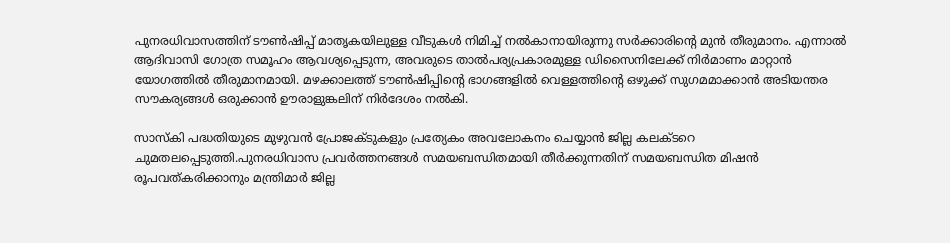പുനരധിവാസത്തിന് ടൗണ്‍ഷിപ്പ് മാതൃകയിലുള്ള വീടുകള്‍ നിമിച്ച് നല്‍കാനായിരുന്നു സര്‍ക്കാരിന്റെ മുന്‍ തീരുമാനം. എന്നാല്‍ ആദിവാസി ഗോത്ര സമൂഹം ആവശ്യപ്പെടുന്ന, അവരുടെ താൽപര്യപ്രകാരമുള്ള ഡിസൈനിലേക്ക് നിർമാണം മാറ്റാന്‍ യോഗത്തില്‍ തീരുമാനമായി. മഴക്കാലത്ത് ടൗണ്‍ഷിപ്പിന്റെ ഭാഗങ്ങളിൽ വെള്ളത്തിന്റെ ഒഴുക്ക് സുഗമമാക്കാന്‍ അടിയന്തര സൗകര്യങ്ങൾ ഒരുക്കാൻ ഊരാളുങ്കലിന് നിർദേശം നൽകി.

സാസ്കി പദ്ധതിയുടെ മുഴുവന്‍ പ്രോജക്ടുകളും പ്രത്യേകം അവലോകനം ചെയ്യാന്‍ ജില്ല കലക്ടറെ ചുമതലപ്പെടുത്തി.പുനരധിവാസ പ്രവര്‍ത്തനങ്ങൾ സമയബന്ധിതമായി തീര്‍ക്കുന്നതിന് സമയബന്ധിത മിഷന്‍ രൂപവത്കരിക്കാനും മന്ത്രിമാർ ജില്ല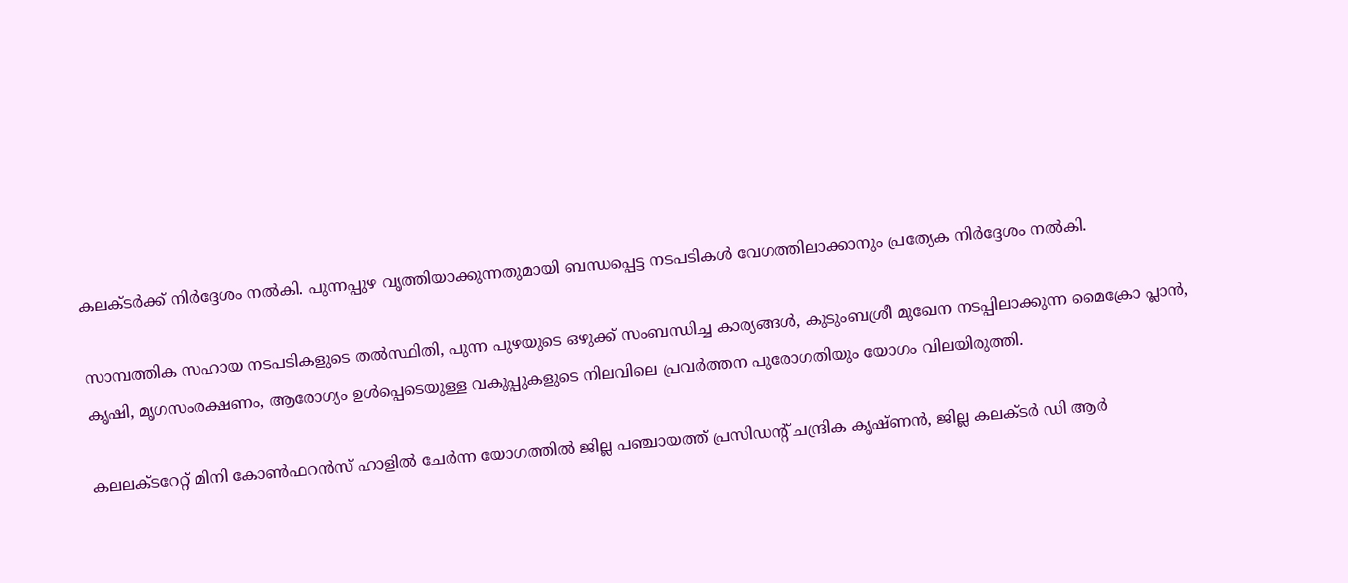കലക്ടര്‍ക്ക് നിര്‍ദ്ദേശം നല്‍കി. പുന്നപ്പുഴ വൃത്തിയാക്കുന്നതുമായി ബന്ധപ്പെട്ട നടപടികള്‍ വേഗത്തിലാക്കാനും പ്രത്യേക നിര്‍ദ്ദേശം നല്‍കി.

സാമ്പത്തിക സഹായ നടപടികളുടെ തൽസ്ഥിതി, പുന്ന പുഴയുടെ ഒഴുക്ക് സംബന്ധിച്ച കാര്യങ്ങൾ, കുടുംബശ്രീ മുഖേന നടപ്പിലാക്കുന്ന മൈക്രോ പ്ലാൻ, കൃഷി, മൃഗസംരക്ഷണം, ആരോഗ്യം ഉൾപ്പെടെയുള്ള വകുപ്പുകളുടെ നിലവിലെ പ്രവർത്തന പുരോഗതിയും യോഗം വിലയിരുത്തി.

കലലക്ടറേറ്റ് മിനി കോണ്‍ഫറന്‍സ് ഹാളില്‍ ചേര്‍ന്ന യോഗത്തില്‍ ജില്ല പഞ്ചായത്ത് പ്രസിഡന്റ് ചന്ദ്രിക കൃഷ്ണന്‍, ജില്ല കലക്ടര്‍ ഡി ആര്‍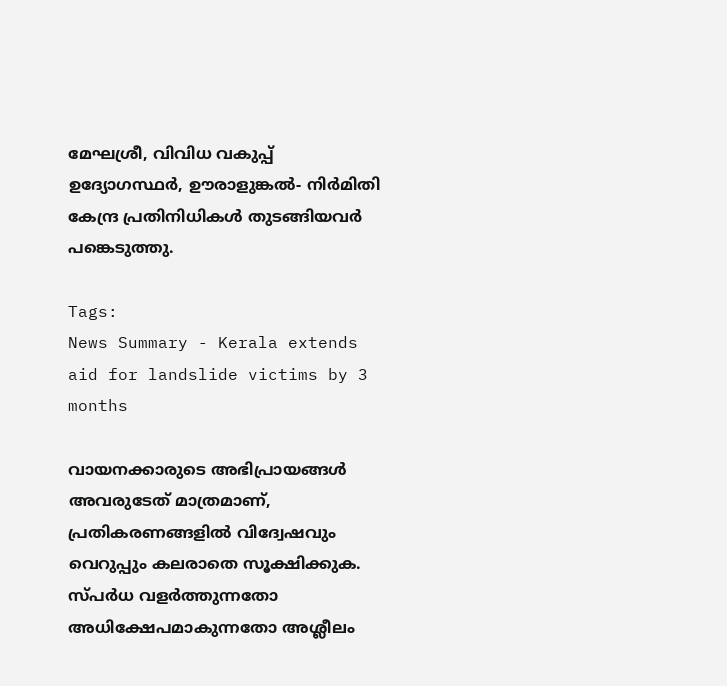മേഘശ്രീ, വിവിധ വകുപ്പ് ഉദ്യോഗസ്ഥര്‍, ഊരാളുങ്കൽ- നിർമിതി കേന്ദ്ര പ്രതിനിധികൾ തുടങ്ങിയവര്‍ പങ്കെടുത്തു.

Tags:
News Summary - Kerala extends aid for landslide victims by 3 months

വായനക്കാരുടെ അഭിപ്രായങ്ങള്‍ അവരുടേത് മാത്രമാണ്, പ്രതികരണങ്ങളിൽ വിദ്വേഷവും വെറുപ്പും കലരാതെ സൂക്ഷിക്കുക. സ്പർധ വളർത്തുന്നതോ അധിക്ഷേപമാകുന്നതോ അശ്ലീലം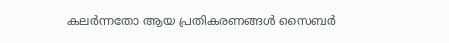കലർന്നതോ ആയ പ്രതികരണങ്ങൾ സൈബർ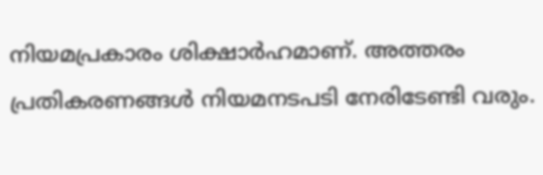നിയമപ്രകാരം ശിക്ഷാർഹമാണ്. അത്തരം പ്രതികരണങ്ങൾ നിയമനടപടി നേരിടേണ്ടി വരും.